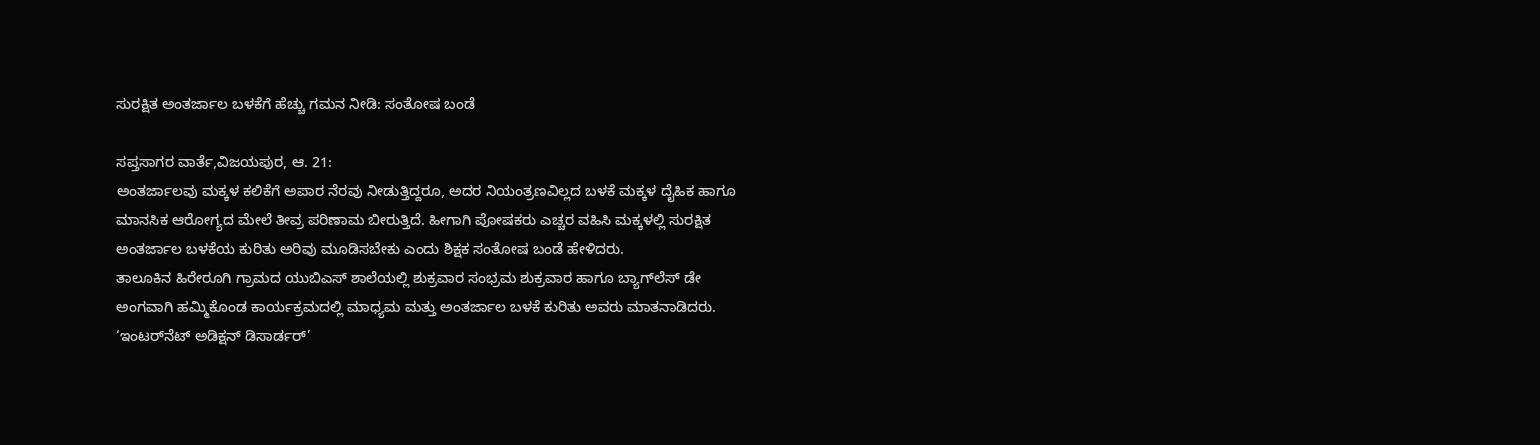ಸುರಕ್ಷಿತ ಅಂತರ್ಜಾಲ ಬಳಕೆಗೆ ಹೆಚ್ಚು ಗಮನ ನೀಡಿ: ಸಂತೋಷ ಬಂಡೆ

ಸಪ್ತಸಾಗರ ವಾರ್ತೆ,ವಿಜಯಪುರ, ಆ. 21:
ಅಂತರ್ಜಾಲವು ಮಕ್ಕಳ ಕಲಿಕೆಗೆ ಅಪಾರ ನೆರವು ನೀಡುತ್ತಿದ್ದರೂ, ಅದರ ನಿಯಂತ್ರಣವಿಲ್ಲದ ಬಳಕೆ ಮಕ್ಕಳ ದೈಹಿಕ ಹಾಗೂ ಮಾನಸಿಕ ಆರೋಗ್ಯದ ಮೇಲೆ ತೀವ್ರ ಪರಿಣಾಮ ಬೀರುತ್ತಿದೆ. ಹೀಗಾಗಿ ಪೋಷಕರು ಎಚ್ಚರ ವಹಿಸಿ ಮಕ್ಕಳಲ್ಲಿ ಸುರಕ್ಷಿತ ಅಂತರ್ಜಾಲ ಬಳಕೆಯ ಕುರಿತು ಅರಿವು ಮೂಡಿಸಬೇಕು ಎಂದು ಶಿಕ್ಷಕ ಸಂತೋಷ ಬಂಡೆ ಹೇಳಿದರು.
ತಾಲೂಕಿನ ಹಿರೇರೂಗಿ ಗ್ರಾಮದ ಯುಬಿಎಸ್ ಶಾಲೆಯಲ್ಲಿ ಶುಕ್ರವಾರ ಸಂಭ್ರಮ ಶುಕ್ರವಾರ ಹಾಗೂ ಬ್ಯಾಗ್‌ಲೆಸ್‌ ಡೇ ಅಂಗವಾಗಿ ಹಮ್ಮಿಕೊಂಡ ಕಾರ್ಯಕ್ರಮದಲ್ಲಿ ಮಾಧ್ಯಮ ಮತ್ತು ಅಂತರ್ಜಾಲ ಬಳಕೆ ಕುರಿತು ಅವರು ಮಾತನಾಡಿದರು.
‘ಇಂಟರ್‌ನೆಟ್‌ ಅಡಿಕ್ಷನ್‌ ಡಿಸಾರ್ಡರ್‌’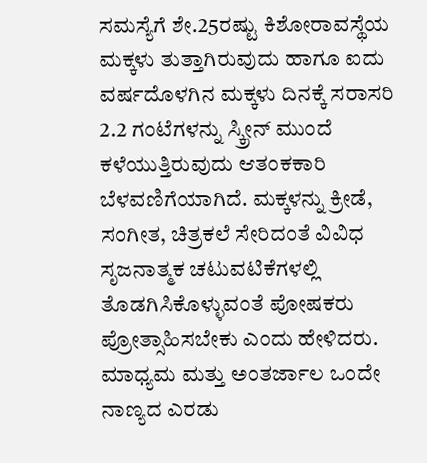ಸಮಸ್ಯೆಗೆ ಶೇ.25ರಷ್ಟು ಕಿಶೋರಾವಸ್ಥೆಯ ಮಕ್ಕಳು ತುತ್ತಾಗಿರುವುದು ಹಾಗೂ ಐದು ವರ್ಷದೊಳಗಿನ ಮಕ್ಕಳು ದಿನಕ್ಕೆ ಸರಾಸರಿ 2.2 ಗಂಟೆಗಳನ್ನು ಸ್ಕ್ರೀನ್‌ ಮುಂದೆ ಕಳೆಯುತ್ತಿರುವುದು ಆತಂಕಕಾರಿ ಬೆಳವಣಿಗೆಯಾಗಿದೆ. ಮಕ್ಕಳನ್ನು ಕ್ರೀಡೆ, ಸಂಗೀತ, ಚಿತ್ರಕಲೆ ಸೇರಿದಂತೆ ವಿವಿಧ ಸೃಜನಾತ್ಮಕ ಚಟುವಟಿಕೆಗಳಲ್ಲಿ ತೊಡಗಿಸಿಕೊಳ್ಳುವಂತೆ ಪೋಷಕರು ಪ್ರೋತ್ಸಾಹಿಸಬೇಕು ಎಂದು ಹೇಳಿದರು.
ಮಾಧ್ಯಮ ಮತ್ತು ಅಂತರ್ಜಾಲ ಒಂದೇ ನಾಣ್ಯದ ಎರಡು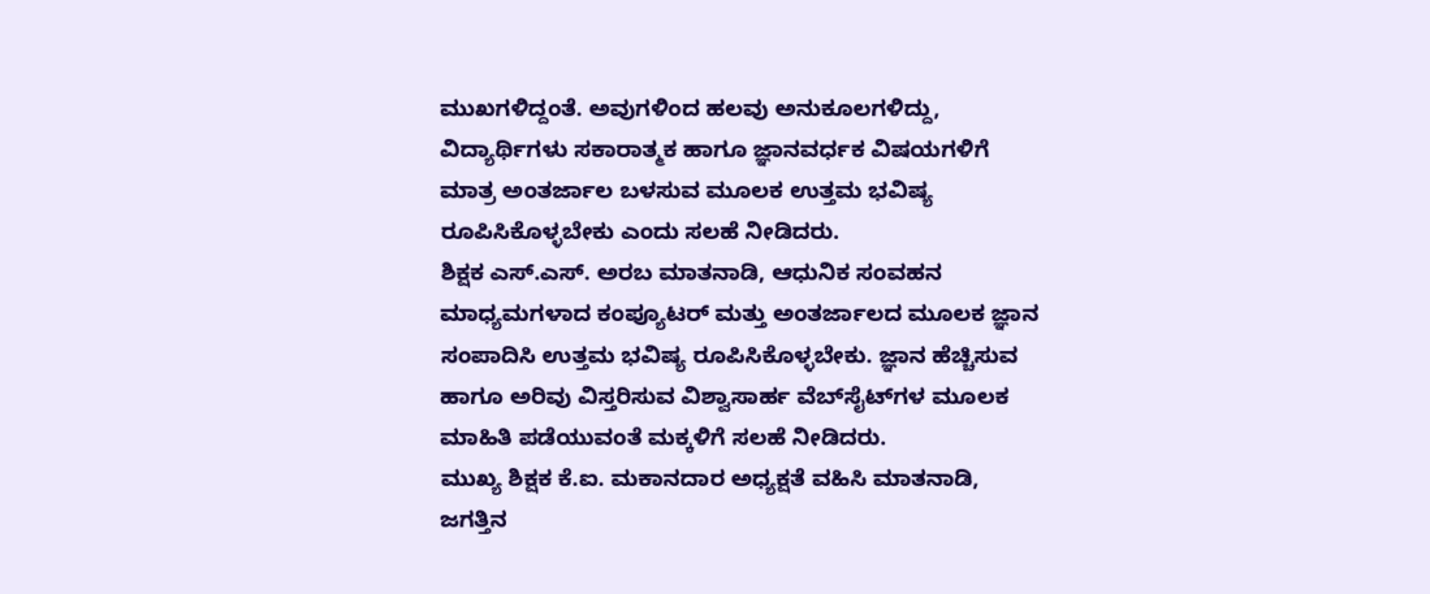ಮುಖಗಳಿದ್ದಂತೆ. ಅವುಗಳಿಂದ ಹಲವು ಅನುಕೂಲಗಳಿದ್ದು, ವಿದ್ಯಾರ್ಥಿಗಳು ಸಕಾರಾತ್ಮಕ ಹಾಗೂ ಜ್ಞಾನವರ್ಧಕ ವಿಷಯಗಳಿಗೆ ಮಾತ್ರ ಅಂತರ್ಜಾಲ ಬಳಸುವ ಮೂಲಕ ಉತ್ತಮ ಭವಿಷ್ಯ ರೂಪಿಸಿಕೊಳ್ಳಬೇಕು ಎಂದು ಸಲಹೆ ನೀಡಿದರು.
ಶಿಕ್ಷಕ ಎಸ್.ಎಸ್. ಅರಬ ಮಾತನಾಡಿ, ಆಧುನಿಕ ಸಂವಹನ ಮಾಧ್ಯಮಗಳಾದ ಕಂಪ್ಯೂಟರ್ ಮತ್ತು ಅಂತರ್ಜಾಲದ ಮೂಲಕ ಜ್ಞಾನ ಸಂಪಾದಿಸಿ ಉತ್ತಮ ಭವಿಷ್ಯ ರೂಪಿಸಿಕೊಳ್ಳಬೇಕು. ಜ್ಞಾನ ಹೆಚ್ಚಿಸುವ ಹಾಗೂ ಅರಿವು ವಿಸ್ತರಿಸುವ ವಿಶ್ವಾಸಾರ್ಹ ವೆಬ್‌ಸೈಟ್‌ಗಳ ಮೂಲಕ ಮಾಹಿತಿ ಪಡೆಯುವಂತೆ ಮಕ್ಕಳಿಗೆ ಸಲಹೆ ನೀಡಿದರು.
ಮುಖ್ಯ ಶಿಕ್ಷಕ ಕೆ.ಐ. ಮಕಾನದಾರ ಅಧ್ಯಕ್ಷತೆ ವಹಿಸಿ ಮಾತನಾಡಿ, ಜಗತ್ತಿನ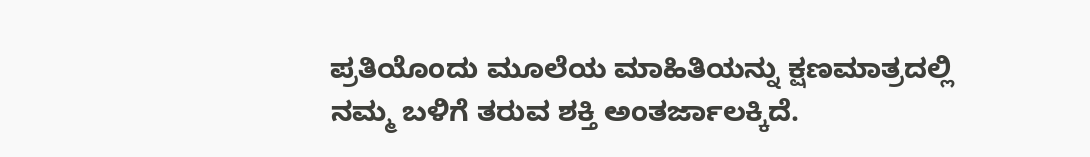ಪ್ರತಿಯೊಂದು ಮೂಲೆಯ ಮಾಹಿತಿಯನ್ನು ಕ್ಷಣಮಾತ್ರದಲ್ಲಿ ನಮ್ಮ ಬಳಿಗೆ ತರುವ ಶಕ್ತಿ ಅಂತರ್ಜಾಲಕ್ಕಿದೆ.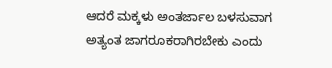ಆದರೆ ಮಕ್ಕಳು ಅಂತರ್ಜಾಲ ಬಳಸುವಾಗ ಅತ್ಯಂತ ಜಾಗರೂಕರಾಗಿರಬೇಕು ಎಂದು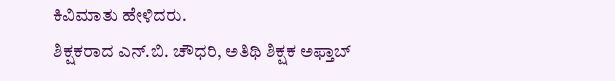ಕಿವಿಮಾತು ಹೇಳಿದರು.
ಶಿಕ್ಷಕರಾದ ಎನ್.ಬಿ. ಚೌಧರಿ, ಅತಿಥಿ ಶಿಕ್ಷಕ ಅಫ್ತಾಬ್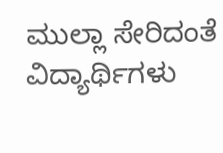ಮುಲ್ಲಾ ಸೇರಿದಂತೆ ವಿದ್ಯಾರ್ಥಿಗಳು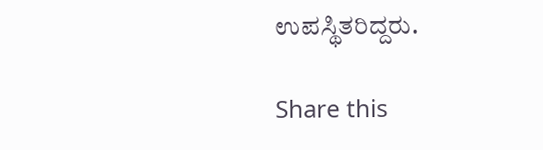ಉಪಸ್ಥಿತರಿದ್ದರು.

Share this